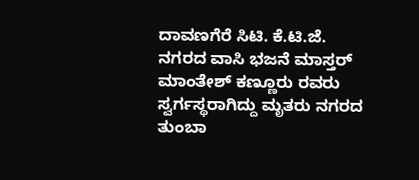ದಾವಣಗೆರೆ ಸಿಟಿ. ಕೆ.ಟಿ.ಜೆ. ನಗರದ ವಾಸಿ ಭಜನೆ ಮಾಸ್ತರ್ ಮಾಂತೇಶ್ ಕಣ್ಣೂರು ರವರು ಸ್ವರ್ಗಸ್ಥರಾಗಿದ್ದು ಮೃತರು ನಗರದ ತುಂಬಾ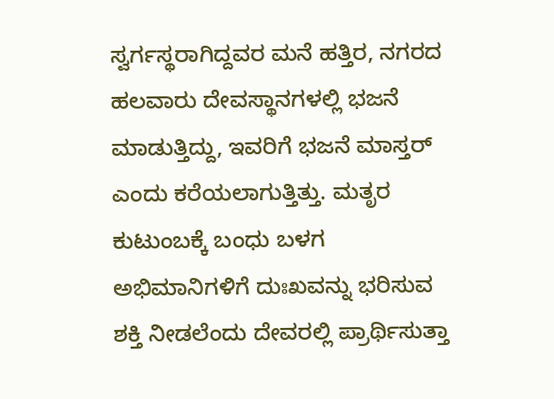ಸ್ವರ್ಗಸ್ಥರಾಗಿದ್ದವರ ಮನೆ ಹತ್ತಿರ, ನಗರದ ಹಲವಾರು ದೇವಸ್ಥಾನಗಳಲ್ಲಿ ಭಜನೆ ಮಾಡುತ್ತಿದ್ದು, ಇವರಿಗೆ ಭಜನೆ ಮಾಸ್ತರ್ ಎಂದು ಕರೆಯಲಾಗುತ್ತಿತ್ತು. ಮತೃರ ಕುಟುಂಬಕ್ಕೆ ಬಂಧು ಬಳಗ ಅಭಿಮಾನಿಗಳಿಗೆ ದುಃಖವನ್ನು ಭರಿಸುವ ಶಕ್ತಿ ನೀಡಲೆಂದು ದೇವರಲ್ಲಿ ಪ್ರಾರ್ಥಿಸುತ್ತಾ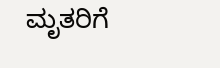ಮೃತರಿಗೆ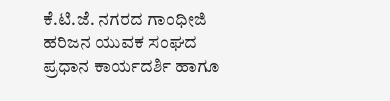ಕೆ.ಟಿ.ಜೆ. ನಗರದ ಗಾಂಧೀಜಿ ಹರಿಜನ ಯುವಕ ಸಂಘದ ಪ್ರಧಾನ ಕಾರ್ಯದರ್ಶಿ ಹಾಗೂ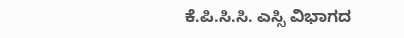ಕೆ.ಪಿ.ಸಿ.ಸಿ. ಎಸ್ಸಿ ವಿಭಾಗದ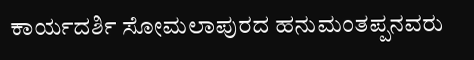ಕಾರ್ಯದರ್ಶಿ ಸೋಮಲಾಪುರದ ಹನುಮಂತಪ್ಪನವರು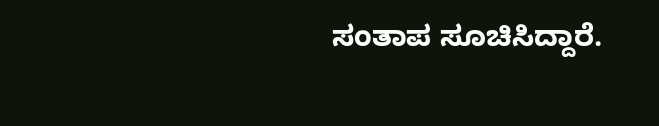ಸಂತಾಪ ಸೂಚಿಸಿದ್ದಾರೆ.